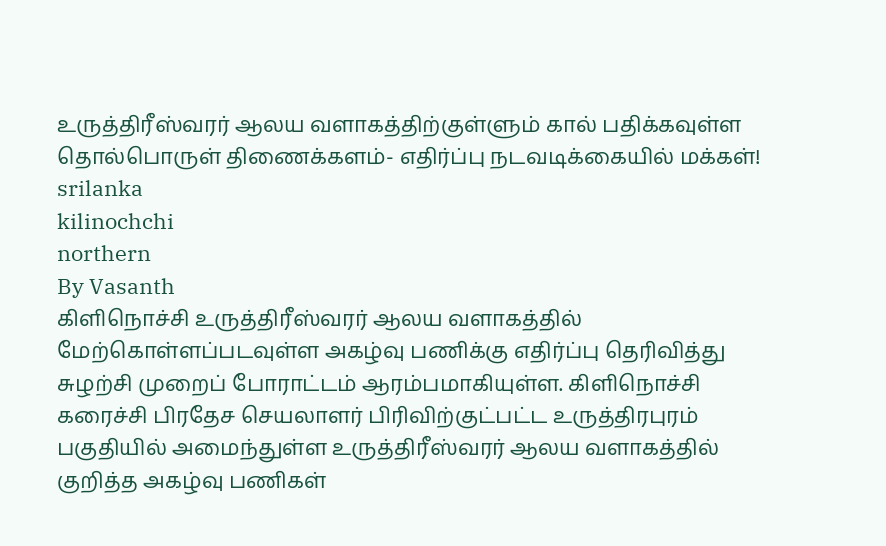உருத்திரீஸ்வரர் ஆலய வளாகத்திற்குள்ளும் கால் பதிக்கவுள்ள தொல்பொருள் திணைக்களம்- எதிர்ப்பு நடவடிக்கையில் மக்கள்!
srilanka
kilinochchi
northern
By Vasanth
கிளிநொச்சி உருத்திரீஸ்வரர் ஆலய வளாகத்தில் மேற்கொள்ளப்படவுள்ள அகழ்வு பணிக்கு எதிர்ப்பு தெரிவித்து சுழற்சி முறைப் போராட்டம் ஆரம்பமாகியுள்ள. கிளிநொச்சி கரைச்சி பிரதேச செயலாளர் பிரிவிற்குட்பட்ட உருத்திரபுரம் பகுதியில் அமைந்துள்ள உருத்திரீஸ்வரர் ஆலய வளாகத்தில் குறித்த அகழ்வு பணிகள்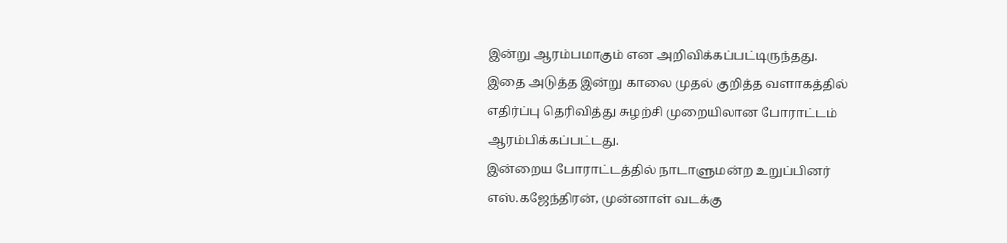இன்று ஆரம்பமாகும் என அறிவிக்கப்பட்டிருந்தது.
இதை அடுத்த இன்று காலை முதல் குறித்த வளாகத்தில் எதிர்ப்பு தெரிவித்து சுழற்சி முறையிலான போராட்டம் ஆரம்பிக்கப்பட்டது.
இன்றைய போராட்டத்தில் நாடாளுமன்ற உறுப்பினர் எஸ்.கஜேந்திரன், முன்னாள் வடக்கு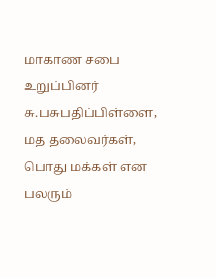மாகாண சபை உறுப்பினர் சு.பசுபதிப்பிள்ளை, மத தலைவர்கள், பொது மக்கள் என பலரும்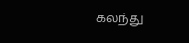கலந்து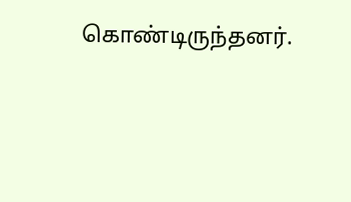கொண்டிருந்தனர்.